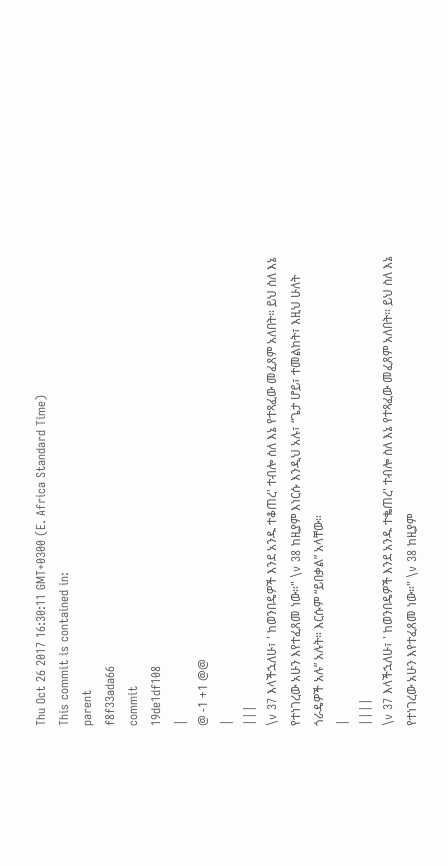Thu Oct 26 2017 16:30:11 GMT+0300 (E. Africa Standard Time)
This commit is contained in:
parent
f8f33ada66
commit
19de1df108
|
@ -1 +1 @@
|
|||
\v 37 እላችኋለሁ፣ ' ከወንበዴዎች እንደ አንዱ ተቆጠረ' ተብሎ ስለ እኔ የተጻፈው መፈጸም አለበት። ይህ ስለ እኔ የተነገረው አሁን እየተፈጸመ ነው።" \v 38 ከዚያም እነርሱ እንዲህ አሉ፣ “ጌታ ሆይ፣ ተመልከት፣ እዚህ ሁለት ጎራዴዎች አሉ” አሉት። እርሱም “ይበቃል” አላቸው።
|
||||
\v 37 እላችኋለሁ፣ ' ከወንበዴዎች እንደ አንዱ ተቈጠረ' ተብሎ ስለ እኔ የተጻፈው መፈጸም አለበት። ይህ ስለ እኔ የተነገረው አሁን እየተፈጸመ ነው።" \v 38 ከዚያም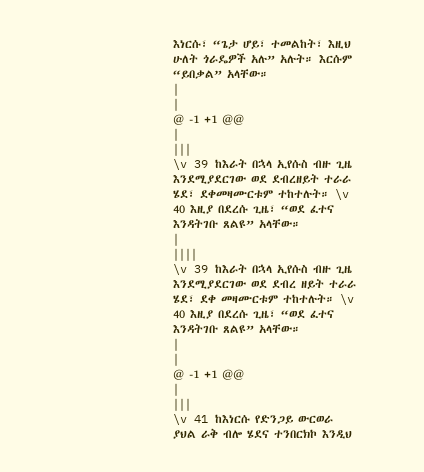እነርሱ፣ “ጌታ ሆይ፣ ተመልከት፣ እዚህ ሁለት ጎራዴዎች አሉ” አሉት። እርሱም “ይበቃል” አላቸው።
|
|
@ -1 +1 @@
|
|||
\v 39 ከእራት በኋላ ኢየሱስ ብዙ ጊዜ እንደሚያደርገው ወደ ደብረዘይት ተራራ ሄደ፣ ደቀመዛሙርቱም ተከተሉት። \v 40 እዚያ በደረሱ ጊዜ፣ “ወደ ፈተና እንዳትገቡ ጸልዩ” አላቸው።
|
||||
\v 39 ከእራት በኋላ ኢየሱስ ብዙ ጊዜ እንደሚያደርገው ወደ ደብረ ዘይት ተራራ ሄደ፣ ደቀ መዛሙርቱም ተከተሉት። \v 40 እዚያ በደረሱ ጊዜ፣ “ወደ ፈተና እንዳትገቡ ጸልዩ” አላቸው።
|
|
@ -1 +1 @@
|
|||
\v 41 ከእነርሱ የድንጋይ ውርወራ ያህል ራቅ ብሎ ሄደና ተንበርክኮ እንዲህ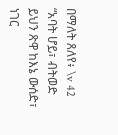በማለት ጸለየ፥ \v 42 “አባት ሆይ፣ ብትወድ ይህን ጽዋ ከእኔ ውሰድ፣ ነገር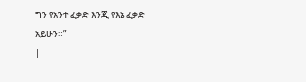ግን የአንተ ፈቃድ እንጂ የእኔ ፈቃድ አይሁን።”
|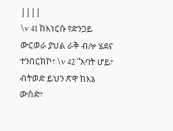||||
\v 41 ከእነርሱ የድንጋይ ውርወራ ያህል ራቅ ብሎ ሄደና ተንበርክኮ፣ \v 42 “አባት ሆይ፣ ብትወድ ይህን ጽዋ ከእኔ ውሰድ፣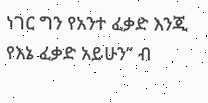ነገር ግን የአንተ ፈቃድ እንጂ የእኔ ፈቃድ አይሁን” ብ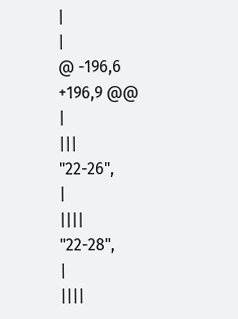|
|
@ -196,6 +196,9 @@
|
|||
"22-26",
|
||||
"22-28",
|
||||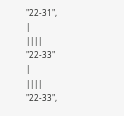"22-31",
|
||||
"22-33"
|
||||
"22-33",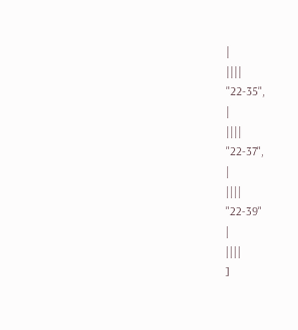|
||||
"22-35",
|
||||
"22-37",
|
||||
"22-39"
|
||||
]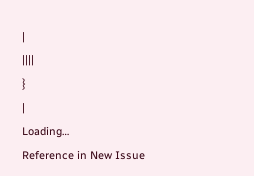|
||||
}
|
Loading…
Reference in New Issue